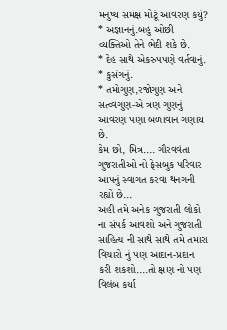મનુષ્ય સમક્ષ મોટૂં આવરણ કયું?
* અજ્ઞાનનું.બહુ ઓછી વ્યક્તિઓ તેને ભેદી શકે છે.
* દેહ સાથે એકરુપપણે વર્તવાનું.
* કુસંગનું.
* તમોગુણ,રજોગુણ અને સત્વ્વગુણ-એ ત્રણ ગુણનું આવરણ પણા બળાવાન ગણાય છે.
કેમ છો, મિત્ર.... ગૌરવવંતા ગુજરાતીઓ નો ફેસબુક પરિવાર આપનું સ્વાગત કરવા થનગની રહ્યો છે...
અહી તમે અનેક ગુજરાતી લોકો ના સંપર્ક આવશો અને ગુજરાતી સાહિત્ય ની સાથે સાથે તમે તમારા વિચારો નું પણ આદાન-પ્રદાન કરી શકશો....તો ક્ષણ નો પણ વિલંબ કર્યા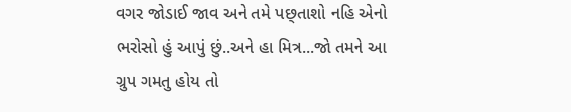વગર જોડાઈ જાવ અને તમે પછ્તાશો નહિ એનો ભરોસો હું આપું છું..અને હા મિત્ર...જો તમને આ ગ્રુપ ગમતુ હોય તો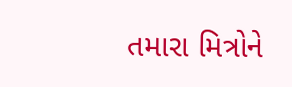તમારા મિત્રોને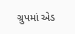ગ્રુપમાં એડ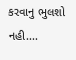કરવાનુ ભુલશો નહી....